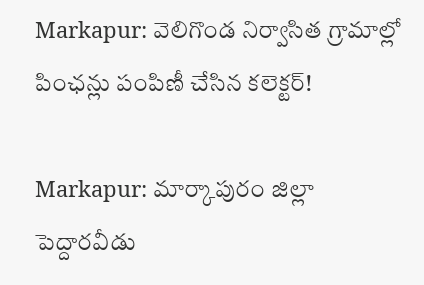Markapur: వెలిగొండ నిర్వాసిత గ్రామాల్లో పింఛన్లు పంపిణీ చేసిన కలెక్టర్!

Markapur: మార్కాపురం జిల్లా పెద్దారవీడు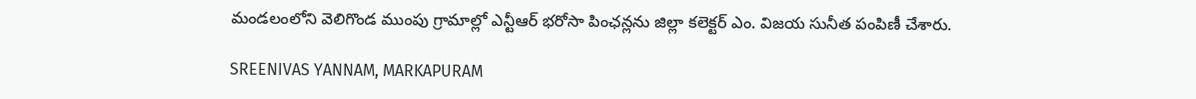మండలంలోని వెలిగొండ ముంపు గ్రామాల్లో ఎన్టీఆర్ భరోసా పింఛన్లను జిల్లా కలెక్టర్ ఎం. విజయ సునీత పంపిణీ చేశారు.

SREENIVAS YANNAM, MARKAPURAM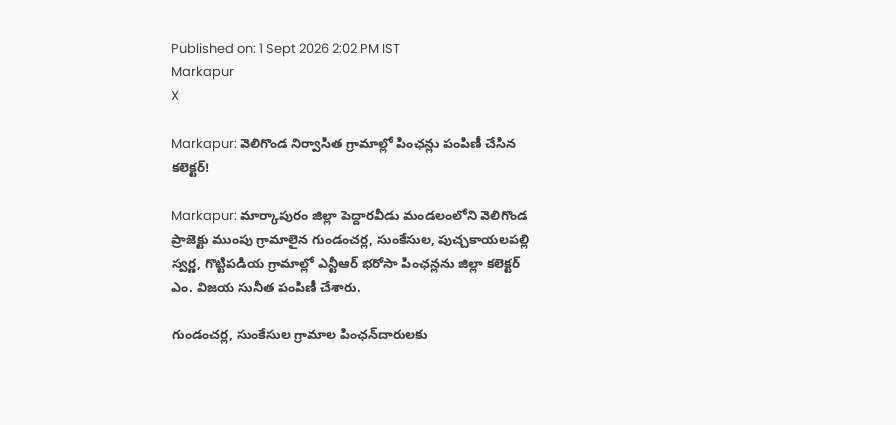Published on: 1 Sept 2026 2:02 PM IST
Markapur
X

Markapur: వెలిగొండ నిర్వాసిత గ్రామాల్లో పింఛన్లు పంపిణీ చేసిన కలెక్టర్!

Markapur: మార్కాపురం జిల్లా పెద్దారవీడు మండలంలోని వెలిగొండ ప్రాజెక్టు ముంపు గ్రామాలైన గుండంచర్ల, సుంకేసుల, పుచ్చకాయలపల్లి స్వర్ణ, గొట్టిపడియ గ్రామాల్లో ఎన్టీఆర్ భరోసా పింఛన్లను జిల్లా కలెక్టర్ ఎం. విజయ సునీత పంపిణీ చేశారు.

గుండంచర్ల, సుంకేసుల గ్రామాల పింఛన్‌దారులకు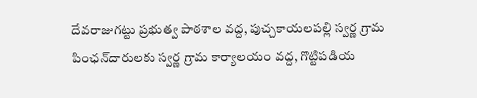దేవరాజుగట్టు ప్రభుత్వ పాఠశాల వద్ద, పుచ్చకాయలపల్లి స్వర్ణ గ్రామ పింఛన్‌దారులకు స్వర్ణ గ్రామ కార్యాలయం వద్ద, గొట్టిపడియ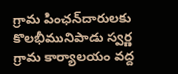గ్రామ పింఛన్‌దారులకు కొలభీమునిపాడు స్వర్ణ గ్రామ కార్యాలయం వద్ద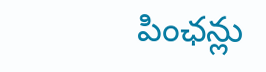పింఛన్లు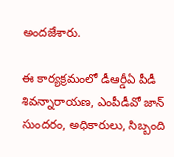అందజేశారు.

ఈ కార్యక్రమంలో డీఆర్డీఏ పీడీ శివన్నారాయణ, ఎంపీడీవో జాన్ సుందరం, అధికారులు, సిబ్బంది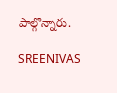పాల్గొన్నారు.

SREENIVAS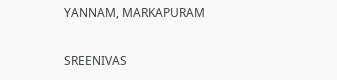YANNAM, MARKAPURAM

SREENIVAS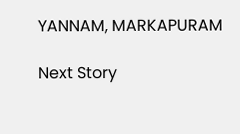YANNAM, MARKAPURAM

Next Story